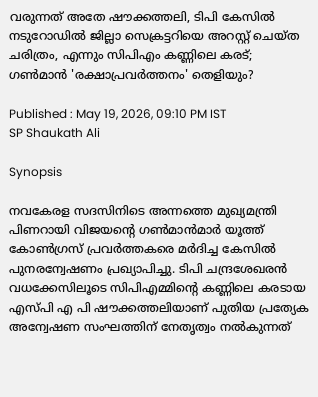വരുന്നത് അതേ ഷൗക്കത്തലി, ടിപി കേസിൽ നടുറോഡിൽ ജില്ലാ സെക്രട്ടറിയെ അറസ്റ്റ് ചെയ്ത ചരിത്രം, എന്നും സിപിഎം കണ്ണിലെ കരട്; ഗൺമാൻ 'രക്ഷാപ്രവർത്തനം' തെളിയും?

Published : May 19, 2026, 09:10 PM IST
SP Shaukath Ali

Synopsis

നവകേരള സദസിനിടെ അന്നത്തെ മുഖ്യമന്ത്രി പിണറായി വിജയന്‍റെ ഗൺമാൻമാർ യൂത്ത് കോൺഗ്രസ് പ്രവർത്തകരെ മർദിച്ച കേസിൽ പുനരന്വേഷണം പ്രഖ്യാപിച്ചു. ടിപി ചന്ദ്രശേഖരൻ വധക്കേസിലൂടെ സിപിഎമ്മിന്റെ കണ്ണിലെ കരടായ എസ്പി എ പി ഷൗക്കത്തലിയാണ് പുതിയ പ്രത്യേക അന്വേഷണ സംഘത്തിന് നേതൃത്വം നൽകുന്നത്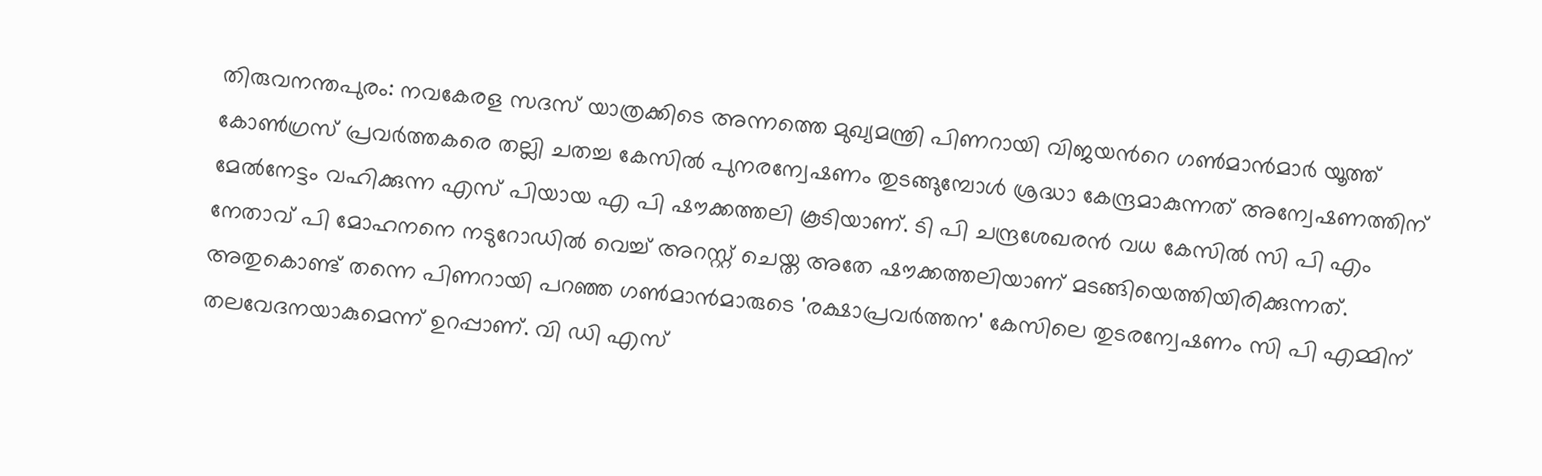തിരുവനന്തപുരം: നവകേരള സദസ് യാത്രക്കിടെ അന്നത്തെ മുഖ്യമന്ത്രി പിണറായി വിജയന്‍റെ ഗണ്‍മാൻമാർ യൂത്ത് കോണ്‍ഗ്രസ് പ്രവർത്തകരെ തല്ലി ചതച്ച കേസിൽ പുനരന്വേഷണം തുടങ്ങുമ്പോൾ ശ്രദ്ധാ കേന്ദ്രമാകുന്നത് അന്വേഷണത്തിന് മേൽനേട്ടം വഹിക്കുന്ന എസ് പിയായ എ പി ഷൗക്കത്തലി കൂടിയാണ്. ടി പി ചന്ദ്രശേഖരൻ വധ കേസിൽ സി പി എം നേതാവ് പി മോഹനനെ നടുറോഡിൽ വെച്ച് അറസ്റ്റ് ചെയ്ത അതേ ഷൗക്കത്തലിയാണ് മടങ്ങിയെത്തിയിരിക്കുന്നത്. അതുകൊണ്ട് തന്നെ പിണറായി പറഞ്ഞ ഗൺമാൻമാരുടെ 'രക്ഷാപ്രവർത്തന' കേസിലെ തുടരന്വേഷണം സി പി എമ്മിന് തലവേദനയാകുമെന്ന് ഉറപ്പാണ്. വി ഡി എസ്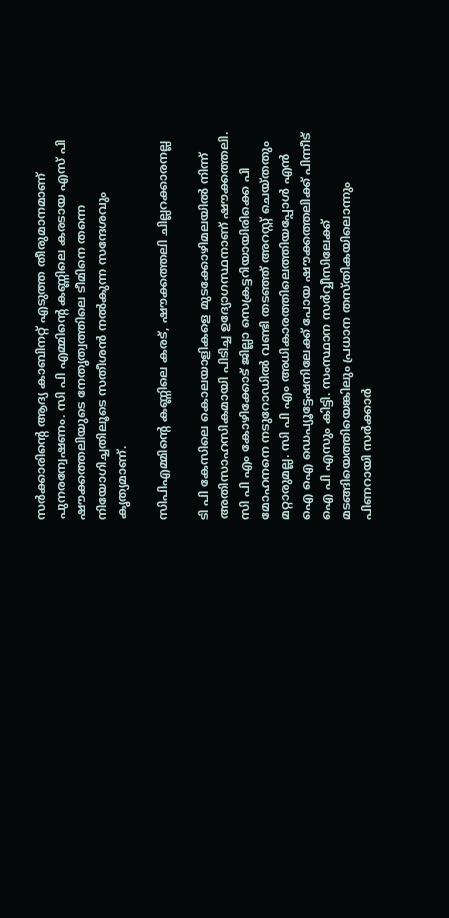സർക്കാരിന്‍റെ ആദ്യ കാബിനറ്റ് എടുത്ത തീരുമാനമാണ് പുനരന്വേഷണം. സി പി എമ്മിന്‍റെ കണ്ണിലെ കരടായ എസ് പി ഷൗക്കത്തലിയുടെ നേതൃത്വത്തിലെ ടീമിനെ തന്നെ നിയോഗിച്ചതിലൂടെ സതീശൻ നൽകുന്ന സന്ദേശവും കൃത്യമാണ്.

സിപിഎമ്മിന്‍റെ കണ്ണിലെ കരട്, ഷൗക്കത്തലി ചില്ലറക്കാരനല്ല

ടി പി കേസിലെ കൊലയാളികളെ മുടക്കോഴിമലയിൽ നിന്ന് അതിസാഹസികമായി പിടിച്ച ഉദ്യോഗസ്ഥനാണ് ഷൗക്കത്തലി. സി പി എം കോഴിക്കോട് ജില്ലാ സെക്രട്ടറിയായിരിക്കെ പി മോഹനനെ നടുറോഡിൽ വണ്ടി തടഞ്ഞ് അറസ്റ്റ് ചെയ്തതും മറ്റാരുമല്ല. സി പി എം അധികാരത്തിലെത്തിയപ്പോൾ എൻ ഐ ഐ ഡെപ്യൂട്ടേഷനിലേക്ക് പോയ ഷൗക്കത്തലിക്ക് പിന്നീട് ഐ പി എസും കിട്ടി. സംസ്ഥാന സർവ്വീസിലേക്ക് മടങ്ങിയെത്തിയെങ്കിലും പ്രധാന തസ്തികയിലൊന്നും പിണറായി സർക്കാർ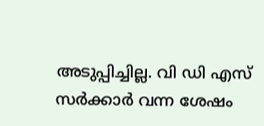അടുപ്പിച്ചില്ല. വി ഡി എസ് സർക്കാർ വന്ന ശേഷം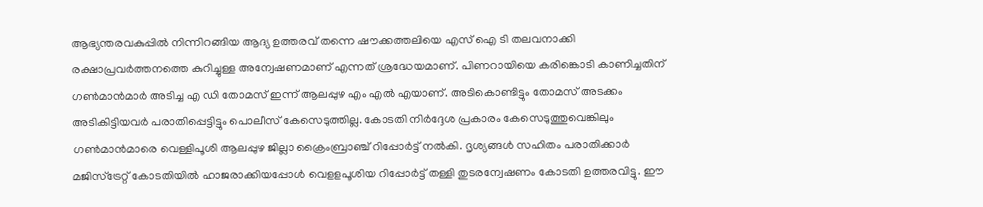ആഭ്യന്തരവകുപ്പിൽ നിന്നിറങ്ങിയ ആദ്യ ഉത്തരവ് തന്നെ ഷൗക്കത്തലിയെ എസ് ഐ ടി തലവനാക്കി രക്ഷാപ്രവർത്തനത്തെ കുറിച്ചുള്ള അന്വേഷണമാണ് എന്നത് ശ്രദ്ധേയമാണ്. പിണറായിയെ കരിങ്കൊടി കാണിച്ചതിന് ഗൺമാൻമാർ അടിച്ച എ ഡി തോമസ് ഇന്ന് ആലപ്പുഴ എം എൽ എയാണ്. അടികൊണ്ടിട്ടും തോമസ് അടക്കം അടികിട്ടിയവർ പരാതിപ്പെട്ടിട്ടും പൊലീസ് കേസെടുത്തില്ല. കോടതി നിർദ്ദേശ പ്രകാരം കേസെടുത്തുവെങ്കിലും ഗണ്‍മാൻമാരെ വെള്ളിപൂശി ആലപ്പുഴ ജില്ലാ ക്രൈംബ്രാഞ്ച് റിപ്പോർട്ട് നൽകി. ദൃശ്യങ്ങള്‍ സഹിതം പരാതിക്കാർ മജിസ്ട്രേറ്റ് കോടതിയിൽ ഹാജരാക്കിയപ്പോള്‍ വെളളപൂശിയ റിപ്പോർട്ട് തള്ളി തുടരന്വേഷണം കോടതി ഉത്തരവിട്ടു. ഈ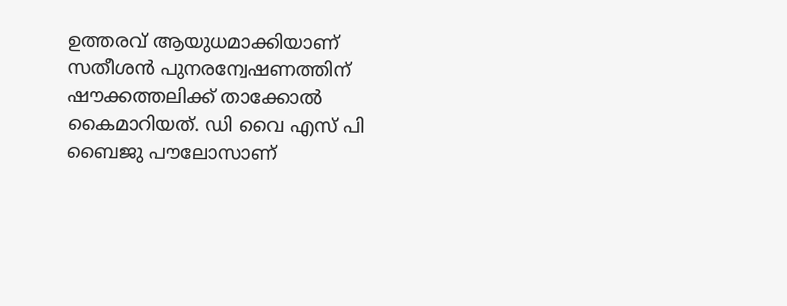ഉത്തരവ് ആയുധമാക്കിയാണ് സതീശൻ പുനരന്വേഷണത്തിന് ഷൗക്കത്തലിക്ക് താക്കോൽ കൈമാറിയത്. ഡി വൈ എസ് പി ബൈജു പൗലോസാണ്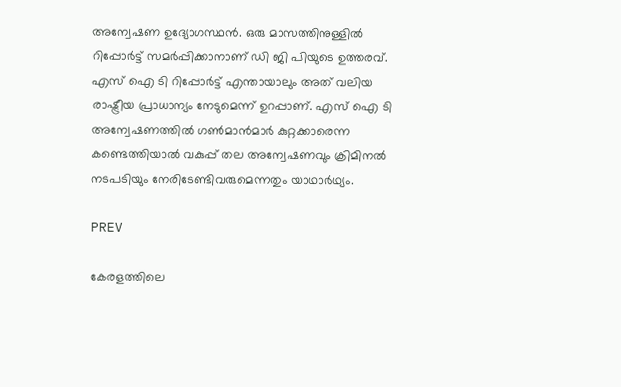അന്വേഷണ ഉദ്യോഗസ്ഥൻ. ഒരു മാസത്തിനുള്ളിൽ റിപ്പോർട്ട് സമർപ്പിക്കാനാണ് ഡി ജി പിയുടെ ഉത്തരവ്. എസ് ഐ ടി റിപ്പോർട്ട് എന്തായാലും അത് വലിയ രാഷ്ട്രീയ പ്രാധാന്യം നേടുമെന്ന് ഉറപ്പാണ്. എസ് ഐ ടി അന്വേഷണത്തിൽ ഗണ്‍മാൻമാർ കുറ്റക്കാരെന്ന കണ്ടെത്തിയാൽ വകുപ്പ് തല അന്വേഷണവും ക്രിമിനൽ നടപടിയും നേരിടേണ്ടിവരുമെന്നതും യാഥാർഥ്യം.

PREV

കേരളത്തിലെ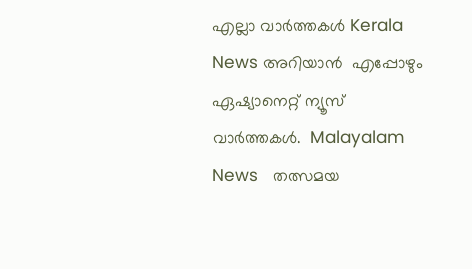എല്ലാ വാർത്തകൾ Kerala News അറിയാൻ  എപ്പോഴും ഏഷ്യാനെറ്റ് ന്യൂസ് വാർത്തകൾ.  Malayalam News   തത്സമയ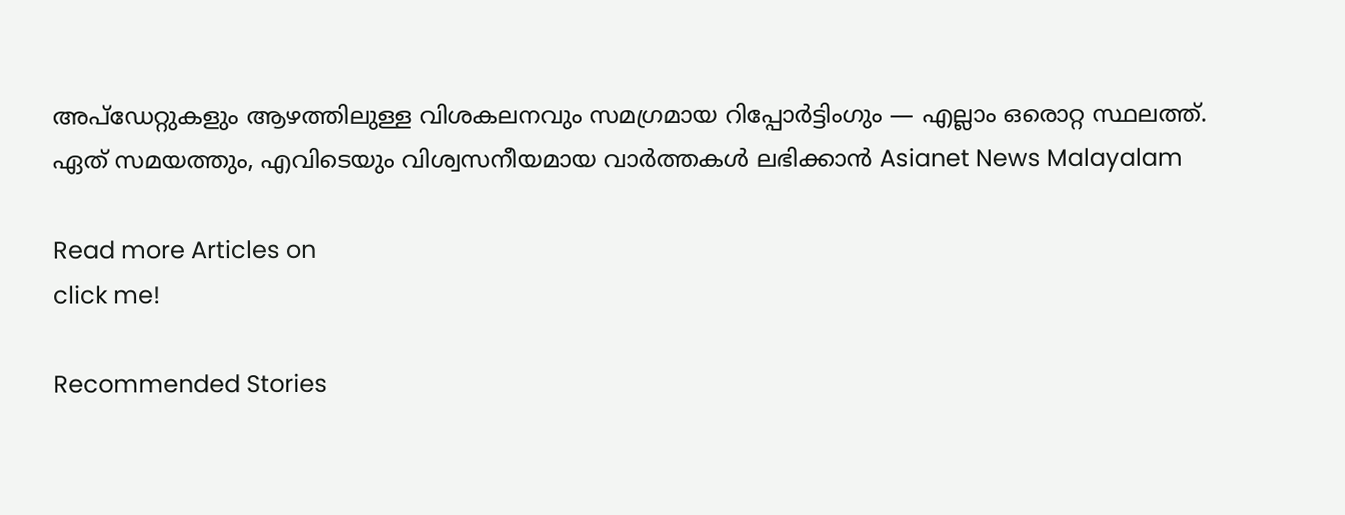അപ്‌ഡേറ്റുകളും ആഴത്തിലുള്ള വിശകലനവും സമഗ്രമായ റിപ്പോർട്ടിംഗും — എല്ലാം ഒരൊറ്റ സ്ഥലത്ത്. ഏത് സമയത്തും, എവിടെയും വിശ്വസനീയമായ വാർത്തകൾ ലഭിക്കാൻ Asianet News Malayalam

Read more Articles on
click me!

Recommended Stories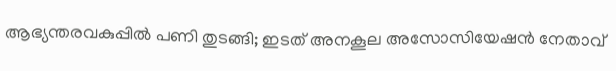ആഭ്യന്തരവകുപ്പിൽ പണി തുടങ്ങി; ഇടത് അനകൂല അസോസിയേഷൻ നേതാവ്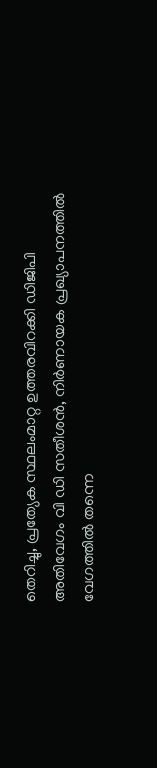തെറിച്ചു, പ്രത്യേക സ്ഥലംമാറ്റ ഉത്തരവിറക്കി ഡിജിപി
അതിവേഗം വി ഡി സതീശൻ, നിർണായക പ്രഖ്യാപനത്തിൽ വേഗത്തിൽ തന്നെ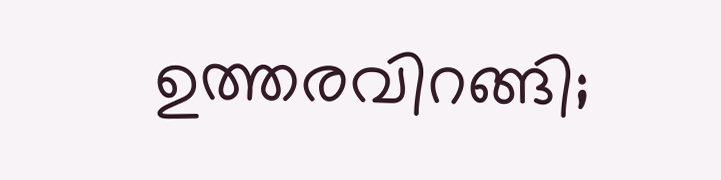ഉത്തരവിറങ്ങി;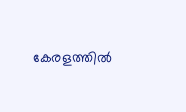കേരളത്തിൽ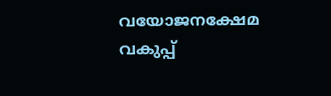വയോജനക്ഷേമ വകുപ്പ്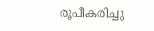രൂപീകരിച്ചു